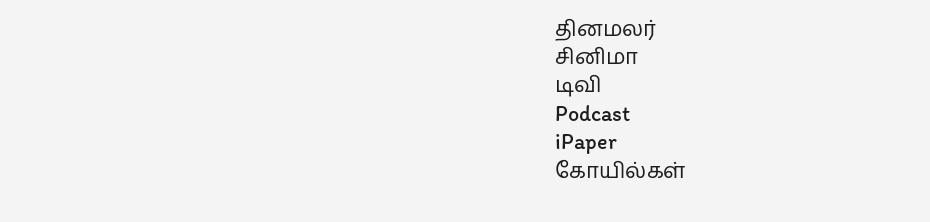தினமலர்
சினிமா
டிவி
Podcast
iPaper
கோயில்கள்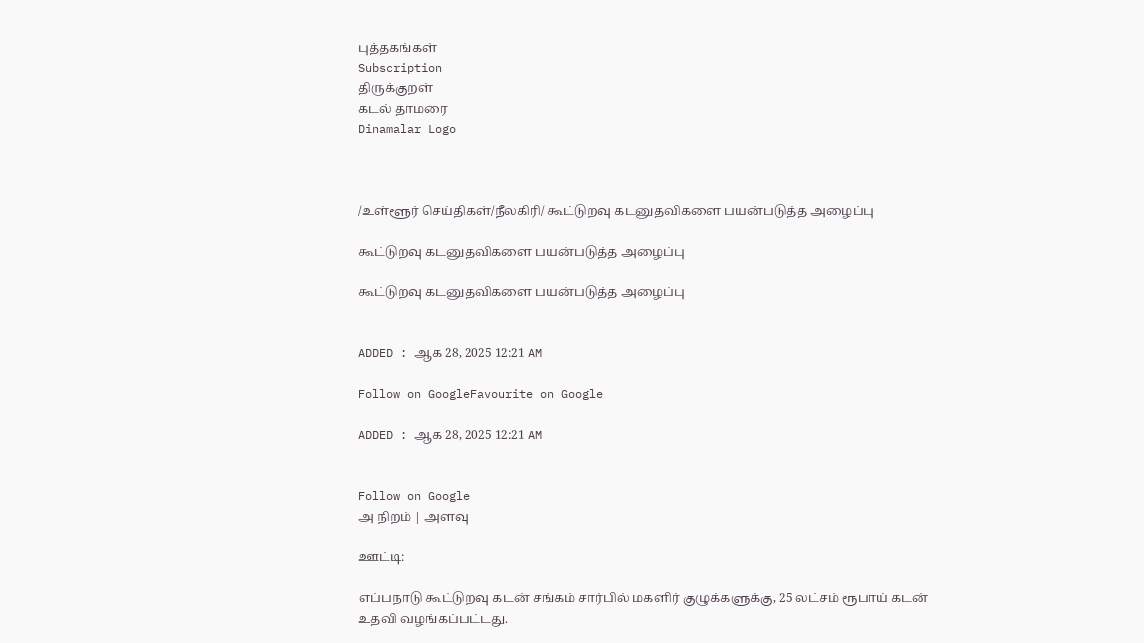புத்தகங்கள்
Subscription
திருக்குறள்
கடல் தாமரை
Dinamalar Logo



/உள்ளூர் செய்திகள்/நீலகிரி/ கூட்டுறவு கடனுதவிகளை பயன்படுத்த அழைப்பு

கூட்டுறவு கடனுதவிகளை பயன்படுத்த அழைப்பு

கூட்டுறவு கடனுதவிகளை பயன்படுத்த அழைப்பு


ADDED : ஆக 28, 2025 12:21 AM

Follow on GoogleFavourite on Google

ADDED : ஆக 28, 2025 12:21 AM


Follow on Google
அ நிறம் | அளவு

ஊட்டி:

எப்பநாடு கூட்டுறவு கடன் சங்கம் சார்பில் மகளிர் குழுக்களுக்கு, 25 லட்சம் ரூபாய் கடன் உதவி வழங்கப்பட்டது.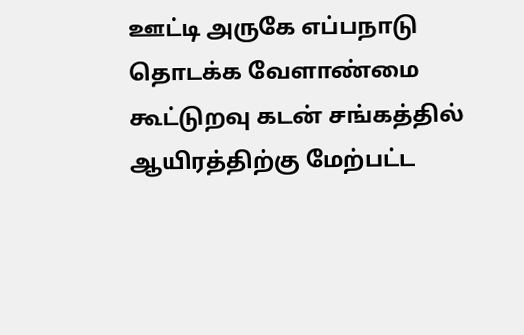ஊட்டி அருகே எப்பநாடு தொடக்க வேளாண்மை கூட்டுறவு கடன் சங்கத்தில் ஆயிரத்திற்கு மேற்பட்ட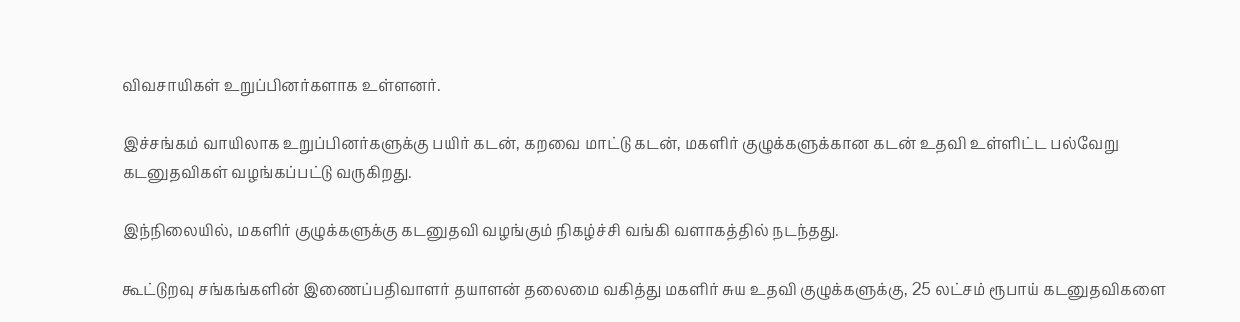விவசாயிகள் உறுப்பினர்களாக உள்ளனர்.

இச்சங்கம் வாயிலாக உறுப்பினர்களுக்கு பயிர் கடன், கறவை மாட்டு கடன், மகளிர் குழுக்களுக்கான கடன் உதவி உள்ளிட்ட பல்வேறு கடனுதவிகள் வழங்கப்பட்டு வருகிறது.

இந்நிலையில், மகளிர் குழுக்களுக்கு கடனுதவி வழங்கும் நிகழ்ச்சி வங்கி வளாகத்தில் நடந்தது.

கூட்டுறவு சங்கங்களின் இணைப்பதிவாளர் தயாளன் தலைமை வகித்து மகளிர் சுய உதவி குழுக்களுக்கு, 25 லட்சம் ரூபாய் கடனுதவிகளை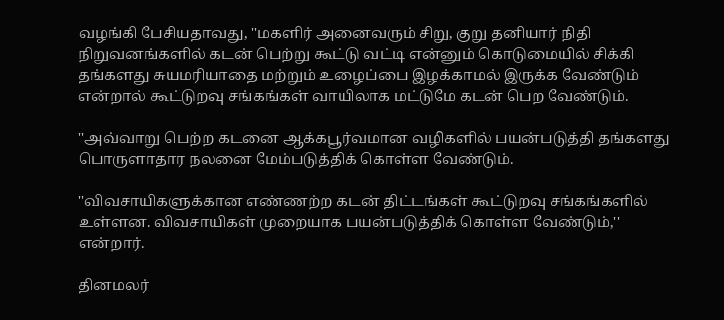வழங்கி பேசியதாவது, ''மகளிர் அனைவரும் சிறு, குறு தனியார் நிதி நிறுவனங்களில் கடன் பெற்று கூட்டு வட்டி என்னும் கொடுமையில் சிக்கி தங்களது சுயமரியாதை மற்றும் உழைப்பை இழக்காமல் இருக்க வேண்டும் என்றால் கூட்டுறவு சங்கங்கள் வாயிலாக மட்டுமே கடன் பெற வேண்டும்.

''அவ்வாறு பெற்ற கடனை ஆக்கபூர்வமான வழிகளில் பயன்படுத்தி தங்களது பொருளாதார நலனை மேம்படுத்திக் கொள்ள வேண்டும்.

''விவசாயிகளுக்கான எண்ணற்ற கடன் திட்டங்கள் கூட்டுறவு சங்கங்களில் உள்ளன. விவசாயிகள் முறையாக பயன்படுத்திக் கொள்ள வேண்டும்,'' என்றார்.

தினமலர்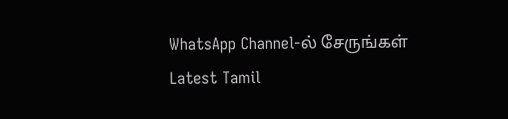WhatsApp Channel-ல் சேருங்கள்
Latest Tamil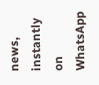news, instantly on WhatsApp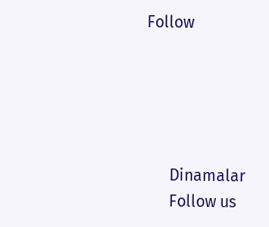Follow





      Dinamalar
      Follow us